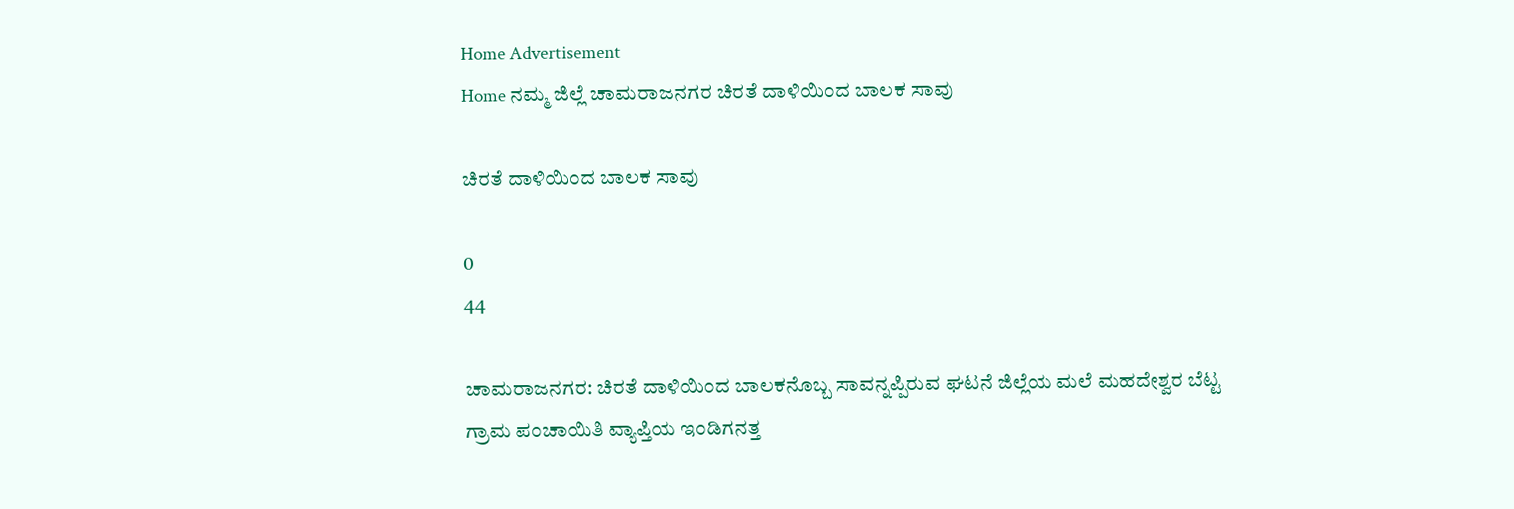Home Advertisement
Home ನಮ್ಮ ಜಿಲ್ಲೆ ಚಾಮರಾಜನಗರ ಚಿರತೆ ದಾಳಿಯಿಂದ ಬಾಲಕ ಸಾವು

ಚಿರತೆ ದಾಳಿಯಿಂದ ಬಾಲಕ ಸಾವು

0
44

ಚಾಮರಾಜನಗರ: ಚಿರತೆ ದಾಳಿಯಿಂದ ಬಾಲಕನೊಬ್ಬ ಸಾವನ್ನಪ್ಪಿರುವ ಘಟನೆ ಜಿಲ್ಲೆಯ ಮಲೆ ಮಹದೇಶ್ವರ ಬೆಟ್ಟ ಗ್ರಾಮ ಪಂಚಾಯಿತಿ ವ್ಯಾಪ್ತಿಯ ಇಂಡಿಗನತ್ತ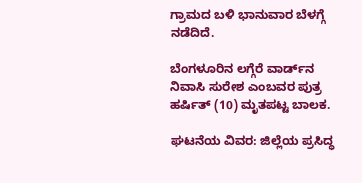ಗ್ರಾಮದ ಬಳಿ ಭಾನುವಾರ ಬೆಳಗ್ಗೆ ನಡೆದಿದೆ.

ಬೆಂಗಳೂರಿನ ಲಗ್ಗೆರೆ ವಾರ್ಡ್‌ನ ನಿವಾಸಿ ಸುರೇಶ ಎಂಬವರ ಪುತ್ರ ಹರ್ಷಿತ್ (10) ಮೃತಪಟ್ಟ ಬಾಲಕ.

ಘಟನೆಯ ವಿವರ: ಜಿಲ್ಲೆಯ ಪ್ರಸಿದ್ಧ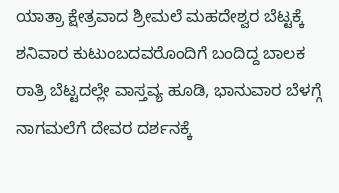ಯಾತ್ರಾ ಕ್ಷೇತ್ರವಾದ ಶ್ರೀಮಲೆ ಮಹದೇಶ್ವರ ಬೆಟ್ಟಕ್ಕೆ ಶನಿವಾರ ಕುಟುಂಬದವರೊಂದಿಗೆ ಬಂದಿದ್ದ ಬಾಲಕ ರಾತ್ರಿ ಬೆಟ್ಟದಲ್ಲೇ ವಾಸ್ತವ್ಯ ಹೂಡಿ, ಭಾನುವಾರ ಬೆಳಗ್ಗೆ ನಾಗಮಲೆಗೆ ದೇವರ ದರ್ಶನಕ್ಕೆ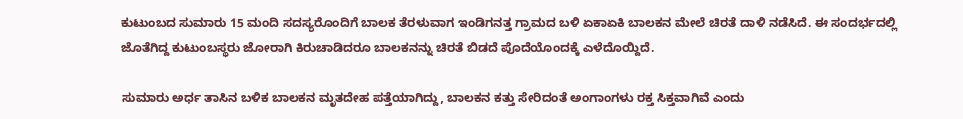ಕುಟುಂಬದ ಸುಮಾರು 15 ಮಂದಿ ಸದಸ್ಯರೊಂದಿಗೆ ಬಾಲಕ ತೆರಳುವಾಗ ಇಂಡಿಗನತ್ತ ಗ್ರಾಮದ ಬಳಿ ಏಕಾಏಕಿ ಬಾಲಕನ ಮೇಲೆ ಚಿರತೆ ದಾಳಿ ನಡೆಸಿದೆ. ಈ ಸಂದರ್ಭದಲ್ಲಿ ಜೊತೆಗಿದ್ದ ಕುಟುಂಬಸ್ಥರು ಜೋರಾಗಿ ಕಿರುಚಾಡಿದರೂ ಬಾಲಕನನ್ನು ಚಿರತೆ ಬಿಡದೆ ಪೊದೆಯೊಂದಕ್ಕೆ ಎಳೆದೊಯ್ದಿದೆ.

ಸುಮಾರು ಅರ್ಧ ತಾಸಿನ ಬಳಿಕ ಬಾಲಕನ ಮೃತದೇಹ ಪತ್ತೆಯಾಗಿದ್ದು, ಬಾಲಕನ ಕತ್ತು ಸೇರಿದಂತೆ ಅಂಗಾಂಗಳು ರಕ್ತ ಸಿಕ್ತವಾಗಿವೆ ಎಂದು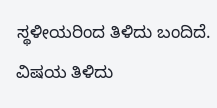ಸ್ಥಳೀಯರಿಂದ ತಿಳಿದು ಬಂದಿದೆ. ವಿಷಯ ತಿಳಿದು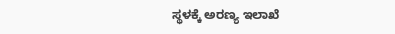ಸ್ಥಳಕ್ಕೆ ಅರಣ್ಯ ಇಲಾಖೆ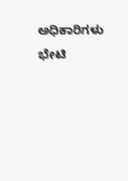ಅಧಿಕಾರಿಗಳು ಭೇಟಿ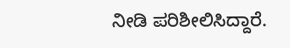ನೀಡಿ ಪರಿಶೀಲಿಸಿದ್ದಾರೆ.